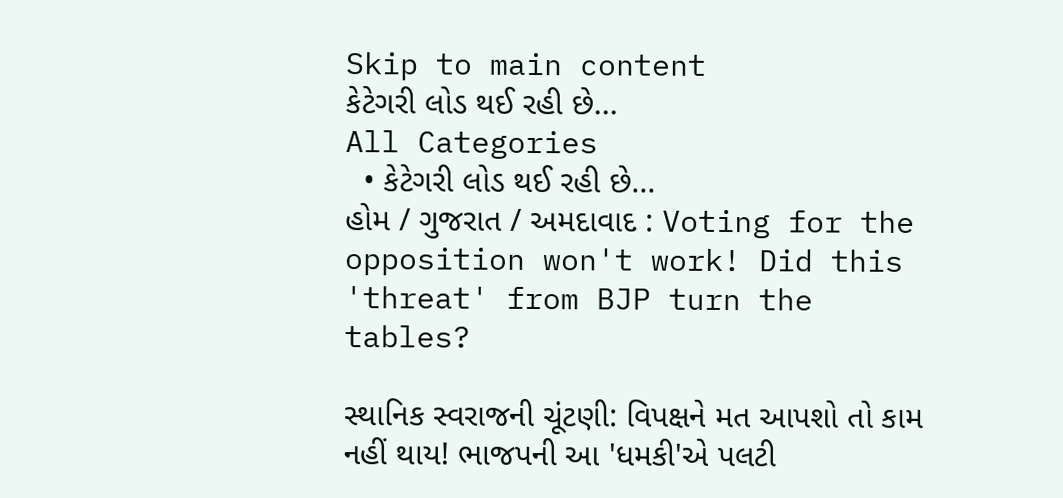Skip to main content
કેટેગરી લોડ થઈ રહી છે...
All Categories
  • કેટેગરી લોડ થઈ રહી છે...
હોમ / ગુજરાત / અમદાવાદ : Voting for the opposition won't work! Did this 'threat' from BJP turn the tables?

સ્થાનિક સ્વરાજની ચૂંટણી: વિપક્ષને મત આપશો તો કામ નહીં થાય! ભાજપની આ 'ધમકી'એ પલટી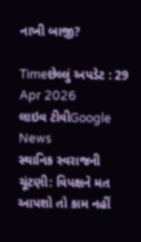નાખી બાજી?

Timeછેલ્લું અપડેટ : 29 Apr 2026
લાઇવ ટીવીGoogle News
સ્થાનિક સ્વરાજની ચૂંટણી: વિપક્ષને મત આપશો તો કામ નહીં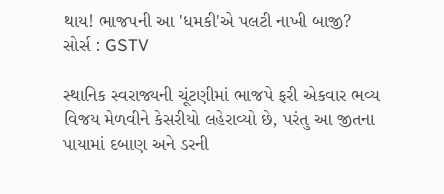થાય! ભાજપની આ 'ધમકી'એ પલટી નાખી બાજી?
સોર્સ : GSTV

સ્થાનિક સ્વરાજ્યની ચૂંટણીમાં ભાજપે ફરી એકવાર ભવ્ય વિજય મેળવીને કેસરીયો લહેરાવ્યો છે, પરંતુ આ જીતના પાયામાં દબાણ અને ડરની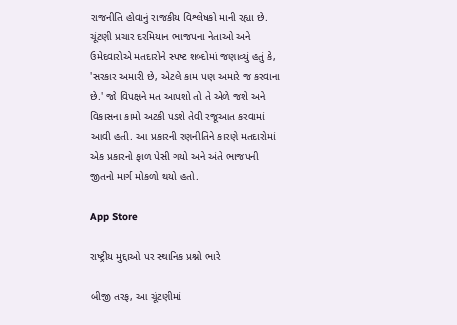રાજનીતિ હોવાનું રાજકીય વિશ્લેષકો માની રહ્યા છે. ચૂંટણી પ્રચાર દરમિયાન ભાજપના નેતાઓ અને ઉમેદવારોએ મતદારોને સ્પષ્ટ શબ્દોમાં જણાવ્યું હતું કે, 'સરકાર અમારી છે, એટલે કામ પણ અમારે જ કરવાના છે.' જો વિપક્ષને મત આપશો તો તે એળે જશે અને વિકાસના કામો અટકી પડશે તેવી રજૂઆત કરવામાં આવી હતી. આ પ્રકારની રણનીતિને કારણે મતદારોમાં એક પ્રકારનો ફાળ પેસી ગયો અને અંતે ભાજપની જીતનો માર્ગ મોકળો થયો હતો.

App Store

રાષ્ટ્રીય મુદ્દાઓ પર સ્થાનિક પ્રશ્નો ભારે

બીજી તરફ, આ ચૂંટણીમાં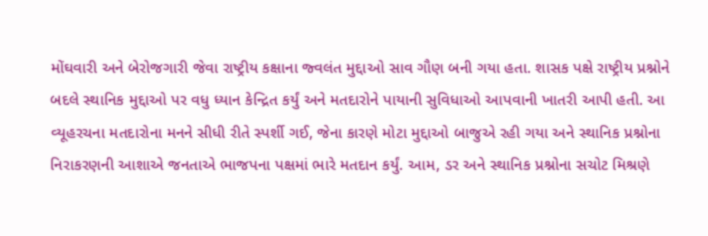મોંઘવારી અને બેરોજગારી જેવા રાષ્ટ્રીય કક્ષાના જ્વલંત મુદ્દાઓ સાવ ગૌણ બની ગયા હતા. શાસક પક્ષે રાષ્ટ્રીય પ્રશ્નોને બદલે સ્થાનિક મુદ્દાઓ પર વધુ ધ્યાન કેન્દ્રિત કર્યું અને મતદારોને પાયાની સુવિધાઓ આપવાની ખાતરી આપી હતી. આ વ્યૂહરચના મતદારોના મનને સીધી રીતે સ્પર્શી ગઈ, જેના કારણે મોટા મુદ્દાઓ બાજુએ રહી ગયા અને સ્થાનિક પ્રશ્નોના નિરાકરણની આશાએ જનતાએ ભાજપના પક્ષમાં ભારે મતદાન કર્યું. આમ, ડર અને સ્થાનિક પ્રશ્નોના સચોટ મિશ્રણે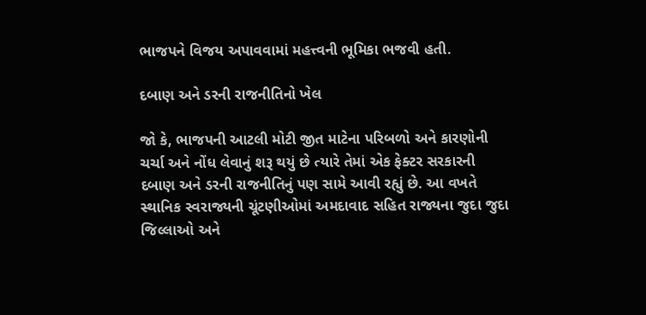ભાજપને વિજય અપાવવામાં મહત્ત્વની ભૂમિકા ભજવી હતી.

દબાણ અને ડરની રાજનીતિનો ખેલ

જો કે, ભાજપની આટલી મોટી જીત માટેના પરિબળો અને કારણોની ચર્ચા અને નોંધ લેવાનું શરૂ થયું છે ત્યારે તેમાં એક ફેક્ટર સરકારની દબાણ અને ડરની રાજનીતિનું પણ સામે આવી રહ્યું છે. આ વખતે સ્થાનિક સ્વરાજ્યની ચૂંટણીઓમાં અમદાવાદ સહિત રાજ્યના જુદા જુદા જિલ્લાઓ અને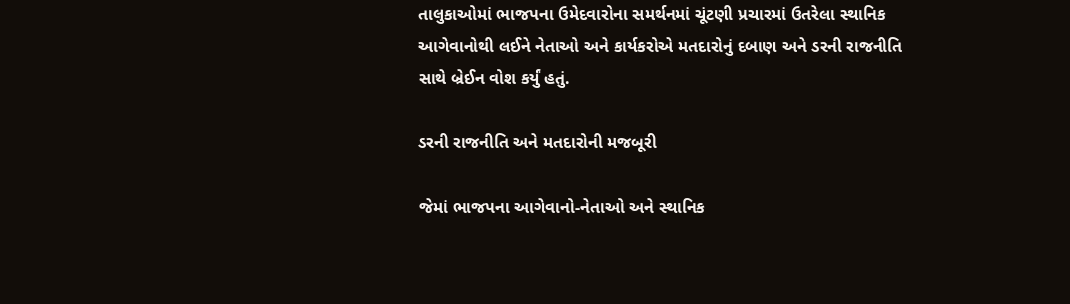તાલુકાઓમાં ભાજપના ઉમેદવારોના સમર્થનમાં ચૂંટણી પ્રચારમાં ઉતરેલા સ્થાનિક આગેવાનોથી લઈને નેતાઓ અને કાર્યકરોએ મતદારોનું દબાણ અને ડરની રાજનીતિ સાથે બ્રેઈન વોશ કર્યું હતું.

ડરની રાજનીતિ અને મતદારોની મજબૂરી

જેમાં ભાજપના આગેવાનો-નેતાઓ અને સ્થાનિક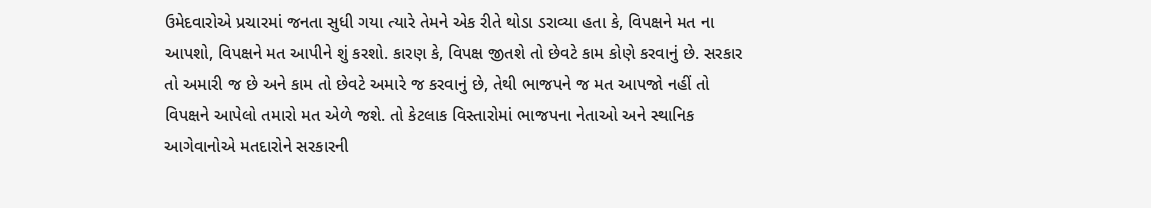ઉમેદવારોએ પ્રચારમાં જનતા સુધી ગયા ત્યારે તેમને એક રીતે થોડા ડરાવ્યા હતા કે, વિપક્ષને મત ના આપશો, વિપક્ષને મત આપીને શું કરશો. કારણ કે, વિપક્ષ જીતશે તો છેવટે કામ કોણે કરવાનું છે. સરકાર તો અમારી જ છે અને કામ તો છેવટે અમારે જ કરવાનું છે, તેથી ભાજપને જ મત આપજો નહીં તો વિપક્ષને આપેલો તમારો મત એળે જશે. તો કેટલાક વિસ્તારોમાં ભાજપના નેતાઓ અને સ્થાનિક આગેવાનોએ મતદારોને સરકારની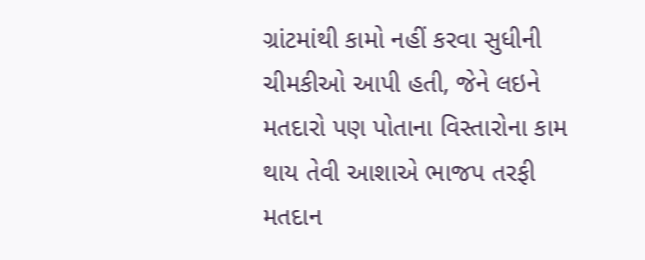ગ્રાંટમાંથી કામો નહીં કરવા સુધીની ચીમકીઓ આપી હતી, જેને લઇને મતદારો પણ પોતાના વિસ્તારોના કામ થાય તેવી આશાએ ભાજપ તરફી મતદાન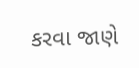કરવા જાણે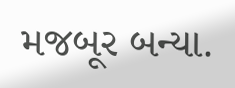મજબૂર બન્યા.